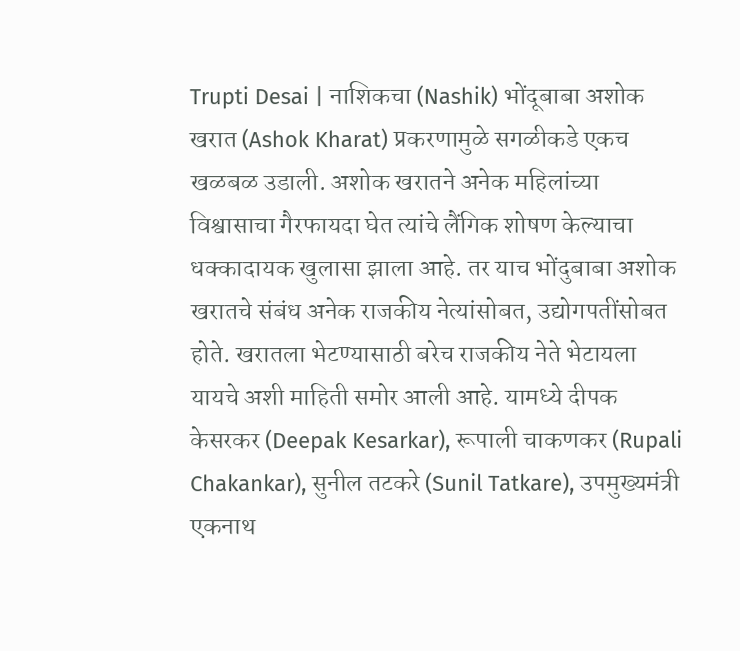Trupti Desai | नाशिकचा (Nashik) भोंदूबाबा अशोक खरात (Ashok Kharat) प्रकरणामुळे सगळीकडे एकच खळबळ उडाली. अशोक खरातने अनेक महिलांच्या विश्वासाचा गैरफायदा घेत त्यांचे लैंगिक शोषण केल्याचा धक्कादायक खुलासा झाला आहे. तर याच भोंदुबाबा अशोक खरातचे संबंध अनेक राजकीय नेत्यांसोबत, उद्योगपतींसोबत होते. खरातला भेटण्यासाठी बरेच राजकीय नेते भेटायला यायचे अशी माहिती समोर आली आहे. यामध्ये दीपक केसरकर (Deepak Kesarkar), रूपाली चाकणकर (Rupali Chakankar), सुनील तटकरे (Sunil Tatkare), उपमुख्यमंत्री एकनाथ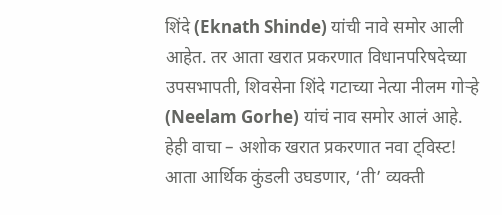शिंदे (Eknath Shinde) यांची नावे समोर आली आहेत. तर आता खरात प्रकरणात विधानपरिषदेच्या उपसभापती, शिवसेना शिंदे गटाच्या नेत्या नीलम गोऱ्हे (Neelam Gorhe) यांचं नाव समोर आलं आहे.
हेही वाचा – अशोक खरात प्रकरणात नवा ट्विस्ट! आता आर्थिक कुंडली उघडणार, ‘ती’ व्यक्ती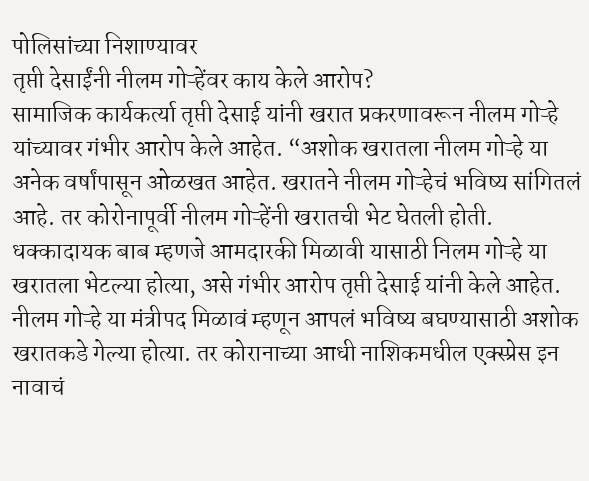पोलिसांच्या निशाण्यावर
तृप्ती देसाईंनी नीलम गोऱ्हेंवर काय केले आरोप?
सामाजिक कार्यकर्त्या तृप्ती देसाई यांनी खरात प्रकरणावरून नीलम गोऱ्हे यांच्यावर गंभीर आरोप केले आहेत. “अशोक खरातला नीलम गोऱ्हे या अनेक वर्षांपासून ओळखत आहेत. खरातने नीलम गोऱ्हेचं भविष्य सांगितलं आहे. तर कोरोनापूर्वी नीलम गोऱ्हेंनी खरातची भेट घेतली होती. धक्कादायक बाब म्हणजे आमदारकी मिळावी यासाठी निलम गोऱ्हे या खरातला भेटल्या होत्या, असे गंभीर आरोप तृप्ती देसाई यांनी केले आहेत.
नीलम गोऱ्हे या मंत्रीपद मिळावं म्हणून आपलं भविष्य बघण्यासाठी अशोक खरातकडे गेल्या होत्या. तर कोरानाच्या आधी नाशिकमधील एक्स्प्रेस इन नावाचं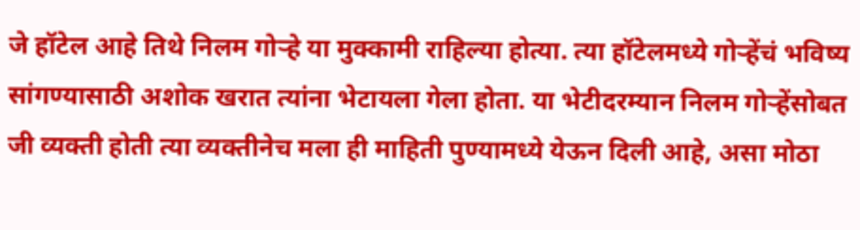जे हॉटेल आहे तिथे निलम गोऱ्हे या मुक्कामी राहिल्या होत्या. त्या हॉटेलमध्ये गोऱ्हेंचं भविष्य सांगण्यासाठी अशोक खरात त्यांना भेटायला गेला होता. या भेटीदरम्यान निलम गोऱ्हेंसोबत जी व्यक्ती होती त्या व्यक्तीनेच मला ही माहिती पुण्यामध्ये येऊन दिली आहे, असा मोठा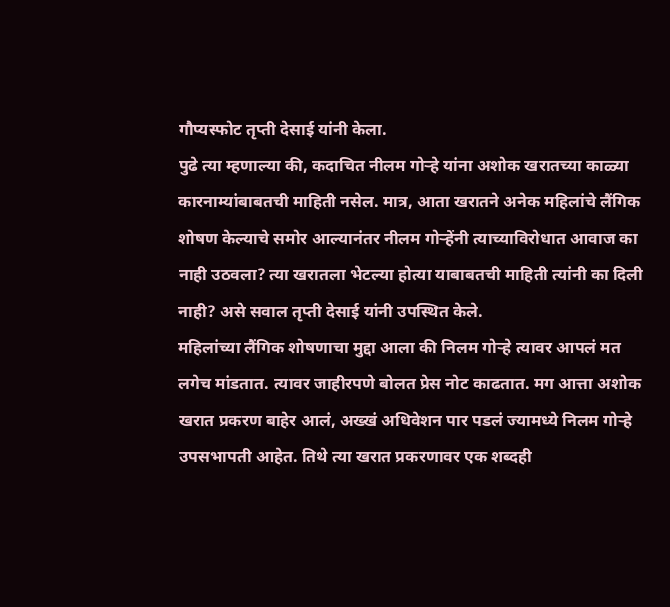गौप्यस्फोट तृप्ती देसाई यांनी केला.
पुढे त्या म्हणाल्या की, कदाचित नीलम गोऱ्हे यांना अशोक खरातच्या काळ्या कारनाम्यांबाबतची माहिती नसेल. मात्र, आता खरातने अनेक महिलांचे लैंगिक शोषण केल्याचे समोर आल्यानंतर नीलम गोऱ्हेंनी त्याच्याविरोधात आवाज का नाही उठवला? त्या खरातला भेटल्या होत्या याबाबतची माहिती त्यांनी का दिली नाही? असे सवाल तृप्ती देसाई यांनी उपस्थित केले.
महिलांच्या लैंगिक शोषणाचा मुद्दा आला की निलम गोऱ्हे त्यावर आपलं मत लगेच मांडतात. त्यावर जाहीरपणे बोलत प्रेस नोट काढतात. मग आत्ता अशोक खरात प्रकरण बाहेर आलं, अख्खं अधिवेशन पार पडलं ज्यामध्ये निलम गोऱ्हे उपसभापती आहेत. तिथे त्या खरात प्रकरणावर एक शब्दही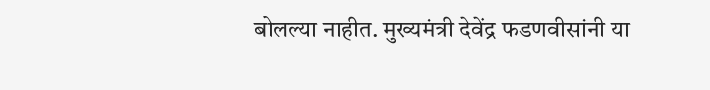बोलल्या नाहीत. मुख्यमंत्री देवेंद्र फडणवीसांनी या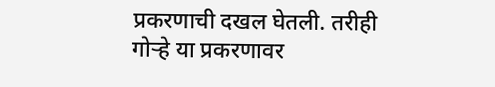प्रकरणाची दखल घेतली. तरीही गोऱ्हे या प्रकरणावर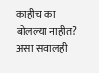काहीच का बोलल्या नाहीत? असा सवालही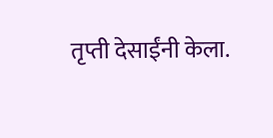तृप्ती देसाईंनी केला.